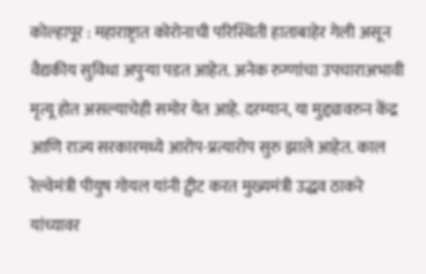कोल्हापूर : महाराष्ट्रात कोरोनाची परिस्थिती हाताबाहेर गेली असून वैद्यकीय सुविधा अपुऱ्या पडत आहेत. अनेक रुग्णांचा उपचाराअभावी मृत्यू होत असल्याचेही समोर येत आहे. दरम्यान, या मुद्द्यावरुन केंद्र आणि राज्य सरकारमध्ये आरोप-प्रत्यारोप सुरु झाले आहेत. काल रेल्वेमंत्री पीयुष गोयल यांनी ट्वीट करत मुख्यमंत्री उद्धव ठाकरे यांच्यावर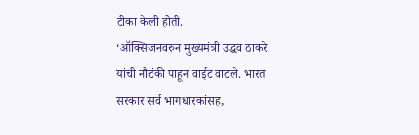टीका केली होती.
‘ऑक्सिजनवरुन मुख्यमंत्री उद्धव ठाकरे यांची नौटंकी पाहून वाईट वाटले. भारत सरकार सर्व भागधारकांसह,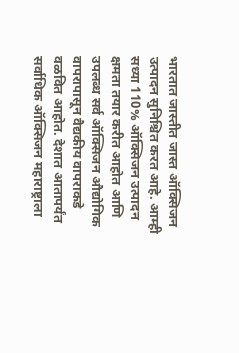भारतात जास्तीत जास्त ऑक्सिजन उत्पादन सुनिश्चित करत आहे. आम्ही सध्या 110% ऑक्सिजन उत्पादन क्षमता तयार करीत आहोत आणि उपलब्ध सर्व ऑक्सिजन औद्योगिक वापरापासून वैद्यकीय वापराकडे वळवित आहोत. देशात आतापर्यंत सर्वाधिक ऑक्सिजन महाराष्ट्राला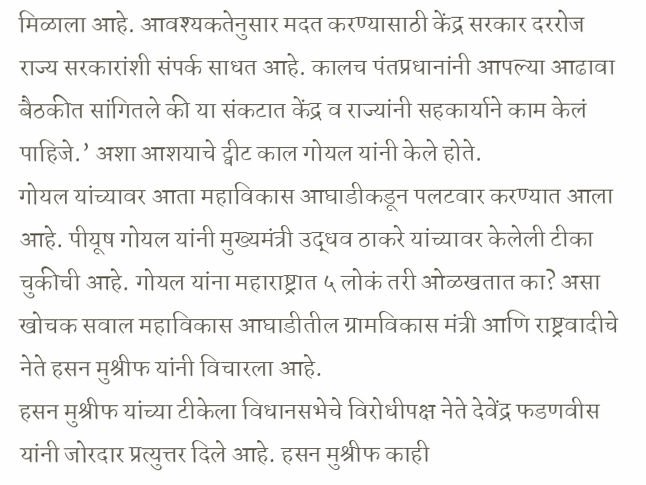मिळाला आहे. आवश्यकतेनुसार मदत करण्यासाठी केंद्र सरकार दररोज राज्य सरकारांशी संपर्क साधत आहे. कालच पंतप्रधानांनी आपल्या आढावा बैठकीत सांगितले की या संकटात केंद्र व राज्यांनी सहकार्याने काम केलं पाहिजे.’ अशा आशयाचे ट्वीट काल गोयल यांनी केले होते.
गोयल यांच्यावर आता महाविकास आघाडीकडून पलटवार करण्यात आला आहे. पीयूष गोयल यांनी मुख्यमंत्री उद्धव ठाकरे यांच्यावर केलेली टीका चुकीची आहे. गोयल यांना महाराष्ट्रात ५ लोकं तरी ओळखतात का? असा खोचक सवाल महाविकास आघाडीतील ग्रामविकास मंत्री आणि राष्ट्रवादीचे नेते हसन मुश्रीफ यांनी विचारला आहे.
हसन मुश्रीफ यांच्या टीकेला विधानसभेचे विरोधीपक्ष नेते देवेंद्र फडणवीस यांनी जोरदार प्रत्युत्तर दिले आहे. हसन मुश्रीफ काही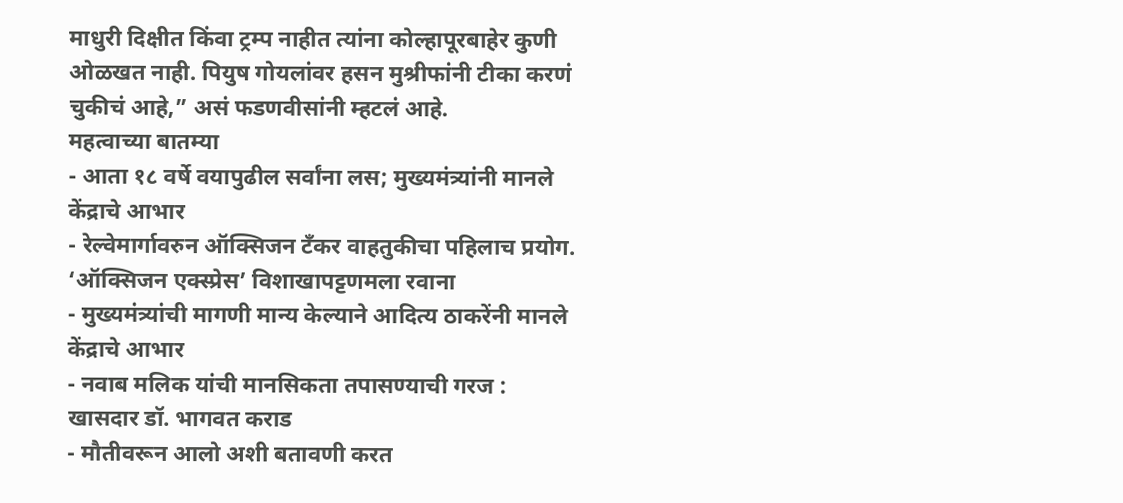माधुरी दिक्षीत किंवा ट्रम्प नाहीत त्यांना कोल्हापूरबाहेर कुणी ओळखत नाही. पियुष गोयलांवर हसन मुश्रीफांनी टीका करणं चुकीचं आहे,” असं फडणवीसांनी म्हटलं आहे.
महत्वाच्या बातम्या
- आता १८ वर्षे वयापुढील सर्वांना लस; मुख्यमंत्र्यांनी मानले केंद्राचे आभार
- रेल्वेमार्गावरुन ऑक्सिजन टँकर वाहतुकीचा पहिलाच प्रयोग. ‘ऑक्सिजन एक्स्प्रेस’ विशाखापट्टणमला रवाना
- मुख्यमंत्र्यांची मागणी मान्य केल्याने आदित्य ठाकरेंनी मानले केंद्राचे आभार
- नवाब मलिक यांची मानसिकता तपासण्याची गरज : खासदार डॉ. भागवत कराड
- मौतीवरून आलो अशी बतावणी करत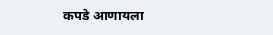कपडे आणायला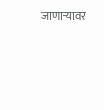जाणाऱ्यावर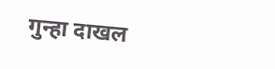गुन्हा दाखल